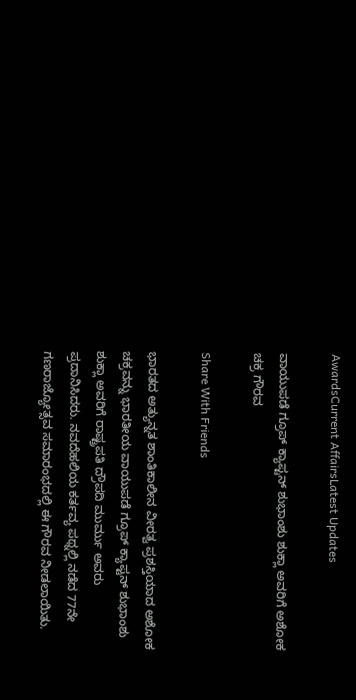AwardsCurrent AffairsLatest Updates

ವಾಯುಪಡೆ ಗ್ರೂಪ್ ಕ್ಯಾಪ್ಟನ್ ಶುಭಾಂಶು ಶುಕ್ಲಾ ಅವರಿಗೆ ಅಶೋಕ ಚಕ್ರ ಗೌರವ

Share With Friends

ಭಾರತದ ಅತ್ಯುನ್ನತ ಶಾಂತಿಕಾಲೀನ ವೀರತ್ವ ಪ್ರಶಸ್ತಿಯಾದ ಅಶೋಕ ಚಕ್ರವನ್ನು ಭಾರತೀಯ ವಾಯುಪಡೆ ಗ್ರೂಪ್ ಕ್ಯಾಪ್ಟನ್ ಶುಭಾಂಶು ಶುಕ್ಲಾ ಅವರಿಗೆ ರಾಷ್ಟ್ರಪತಿ ದ್ರೌಪದಿ ಮುರ್ಮು ಅವರು ಪ್ರದಾನಿಸಿದರು. ನವದೆಹಲಿಯ ಕರ್ತವ್ಯ ಪಥ್ನಲ್ಲಿ ನಡೆದ 77ನೇ ಗಣರಾಜ್ಯೋತ್ಸವ ಸಮಾರಂಭದಲ್ಲಿ ಈ ಗೌರವ ನೀಡಲಾಯಿತು.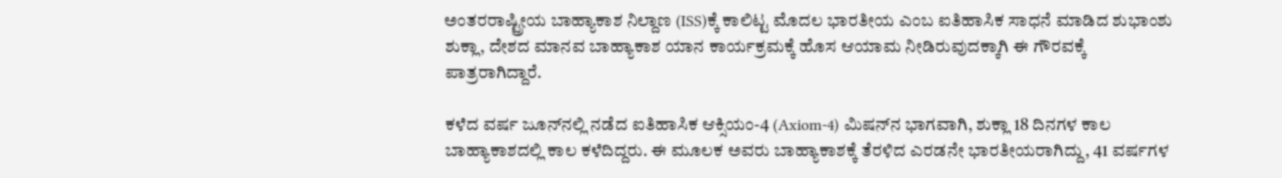ಅಂತರರಾಷ್ಟ್ರೀಯ ಬಾಹ್ಯಾಕಾಶ ನಿಲ್ದಾಣ (ISS)ಕ್ಕೆ ಕಾಲಿಟ್ಟ ಮೊದಲ ಭಾರತೀಯ ಎಂಬ ಐತಿಹಾಸಿಕ ಸಾಧನೆ ಮಾಡಿದ ಶುಭಾಂಶು ಶುಕ್ಲಾ, ದೇಶದ ಮಾನವ ಬಾಹ್ಯಾಕಾಶ ಯಾನ ಕಾರ್ಯಕ್ರಮಕ್ಕೆ ಹೊಸ ಆಯಾಮ ನೀಡಿರುವುದಕ್ಕಾಗಿ ಈ ಗೌರವಕ್ಕೆ ಪಾತ್ರರಾಗಿದ್ದಾರೆ.

ಕಳೆದ ವರ್ಷ ಜೂನ್‌ನಲ್ಲಿ ನಡೆದ ಐತಿಹಾಸಿಕ ಆಕ್ಸಿಯಂ-4 (Axiom-4) ಮಿಷನ್‌ನ ಭಾಗವಾಗಿ, ಶುಕ್ಲಾ 18 ದಿನಗಳ ಕಾಲ ಬಾಹ್ಯಾಕಾಶದಲ್ಲಿ ಕಾಲ ಕಳೆದಿದ್ದರು. ಈ ಮೂಲಕ ಅವರು ಬಾಹ್ಯಾಕಾಶಕ್ಕೆ ತೆರಳಿದ ಎರಡನೇ ಭಾರತೀಯರಾಗಿದ್ದು, 41 ವರ್ಷಗಳ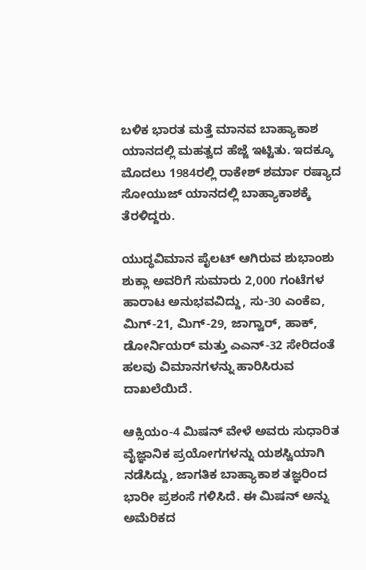ಬಳಿಕ ಭಾರತ ಮತ್ತೆ ಮಾನವ ಬಾಹ್ಯಾಕಾಶ ಯಾನದಲ್ಲಿ ಮಹತ್ವದ ಹೆಜ್ಜೆ ಇಟ್ಟಿತು. ಇದಕ್ಕೂ ಮೊದಲು 1984ರಲ್ಲಿ ರಾಕೇಶ್ ಶರ್ಮಾ ರಷ್ಯಾದ ಸೋಯುಜ್ ಯಾನದಲ್ಲಿ ಬಾಹ್ಯಾಕಾಶಕ್ಕೆ ತೆರಳಿದ್ದರು.

ಯುದ್ಧವಿಮಾನ ಪೈಲಟ್ ಆಗಿರುವ ಶುಭಾಂಶು ಶುಕ್ಲಾ ಅವರಿಗೆ ಸುಮಾರು 2,000 ಗಂಟೆಗಳ ಹಾರಾಟ ಅನುಭವವಿದ್ದು, ಸು-30 ಎಂಕೆಐ, ಮಿಗ್-21, ಮಿಗ್-29, ಜಾಗ್ವಾರ್, ಹಾಕ್, ಡೋರ್ನಿಯರ್ ಮತ್ತು ಎಎನ್-32 ಸೇರಿದಂತೆ ಹಲವು ವಿಮಾನಗಳನ್ನು ಹಾರಿಸಿರುವ ದಾಖಲೆಯಿದೆ.

ಆಕ್ಸಿಯಂ-4 ಮಿಷನ್ ವೇಳೆ ಅವರು ಸುಧಾರಿತ ವೈಜ್ಞಾನಿಕ ಪ್ರಯೋಗಗಳನ್ನು ಯಶಸ್ವಿಯಾಗಿ ನಡೆಸಿದ್ದು, ಜಾಗತಿಕ ಬಾಹ್ಯಾಕಾಶ ತಜ್ಞರಿಂದ ಭಾರೀ ಪ್ರಶಂಸೆ ಗಳಿಸಿದೆ. ಈ ಮಿಷನ್ ಅನ್ನು ಅಮೆರಿಕದ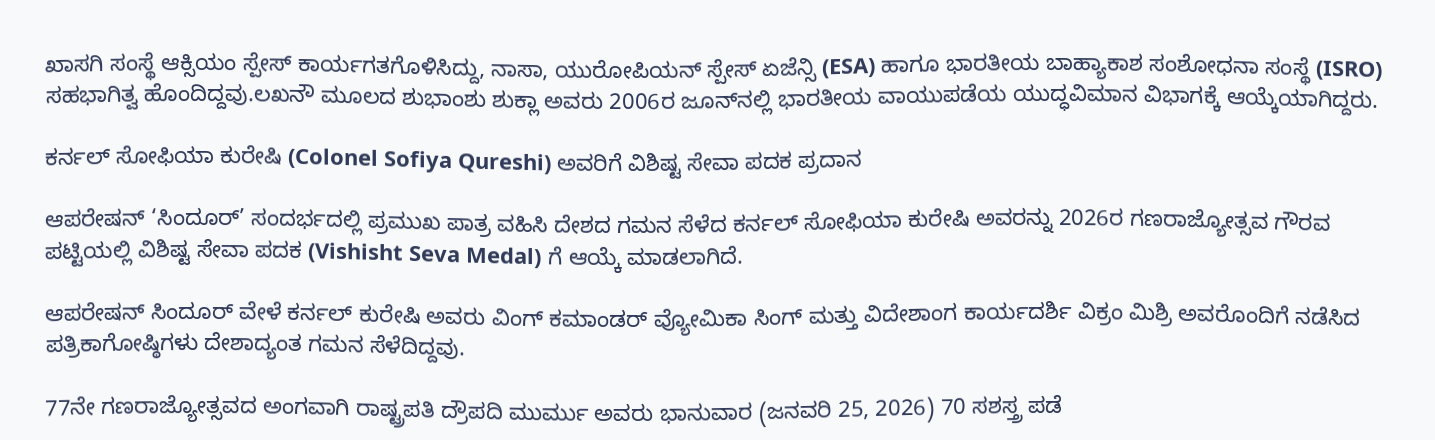ಖಾಸಗಿ ಸಂಸ್ಥೆ ಆಕ್ಸಿಯಂ ಸ್ಪೇಸ್ ಕಾರ್ಯಗತಗೊಳಿಸಿದ್ದು, ನಾಸಾ, ಯುರೋಪಿಯನ್ ಸ್ಪೇಸ್ ಏಜೆನ್ಸಿ (ESA) ಹಾಗೂ ಭಾರತೀಯ ಬಾಹ್ಯಾಕಾಶ ಸಂಶೋಧನಾ ಸಂಸ್ಥೆ (ISRO) ಸಹಭಾಗಿತ್ವ ಹೊಂದಿದ್ದವು.ಲಖನೌ ಮೂಲದ ಶುಭಾಂಶು ಶುಕ್ಲಾ ಅವರು 2006ರ ಜೂನ್‌ನಲ್ಲಿ ಭಾರತೀಯ ವಾಯುಪಡೆಯ ಯುದ್ಧವಿಮಾನ ವಿಭಾಗಕ್ಕೆ ಆಯ್ಕೆಯಾಗಿದ್ದರು.

ಕರ್ನಲ್ ಸೋಫಿಯಾ ಕುರೇಷಿ (Colonel Sofiya Qureshi) ಅವರಿಗೆ ವಿಶಿಷ್ಟ ಸೇವಾ ಪದಕ ಪ್ರದಾನ

ಆಪರೇಷನ್ ‘ಸಿಂದೂರ್’ ಸಂದರ್ಭದಲ್ಲಿ ಪ್ರಮುಖ ಪಾತ್ರ ವಹಿಸಿ ದೇಶದ ಗಮನ ಸೆಳೆದ ಕರ್ನಲ್ ಸೋಫಿಯಾ ಕುರೇಷಿ ಅವರನ್ನು 2026ರ ಗಣರಾಜ್ಯೋತ್ಸವ ಗೌರವ ಪಟ್ಟಿಯಲ್ಲಿ ವಿಶಿಷ್ಟ ಸೇವಾ ಪದಕ (Vishisht Seva Medal) ಗೆ ಆಯ್ಕೆ ಮಾಡಲಾಗಿದೆ.

ಆಪರೇಷನ್ ಸಿಂದೂರ್ ವೇಳೆ ಕರ್ನಲ್ ಕುರೇಷಿ ಅವರು ವಿಂಗ್ ಕಮಾಂಡರ್ ವ್ಯೋಮಿಕಾ ಸಿಂಗ್ ಮತ್ತು ವಿದೇಶಾಂಗ ಕಾರ್ಯದರ್ಶಿ ವಿಕ್ರಂ ಮಿಶ್ರಿ ಅವರೊಂದಿಗೆ ನಡೆಸಿದ ಪತ್ರಿಕಾಗೋಷ್ಠಿಗಳು ದೇಶಾದ್ಯಂತ ಗಮನ ಸೆಳೆದಿದ್ದವು.

77ನೇ ಗಣರಾಜ್ಯೋತ್ಸವದ ಅಂಗವಾಗಿ ರಾಷ್ಟ್ರಪತಿ ದ್ರೌಪದಿ ಮುರ್ಮು ಅವರು ಭಾನುವಾರ (ಜನವರಿ 25, 2026) 70 ಸಶಸ್ತ್ರ ಪಡೆ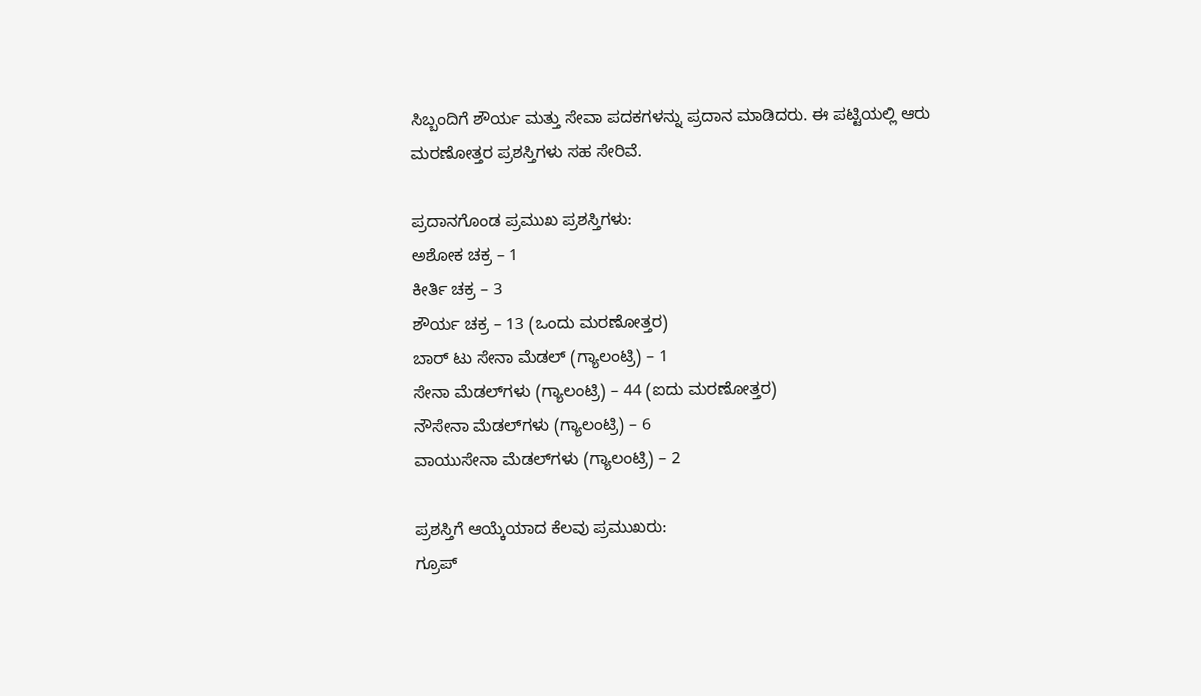ಸಿಬ್ಬಂದಿಗೆ ಶೌರ್ಯ ಮತ್ತು ಸೇವಾ ಪದಕಗಳನ್ನು ಪ್ರದಾನ ಮಾಡಿದರು. ಈ ಪಟ್ಟಿಯಲ್ಲಿ ಆರು ಮರಣೋತ್ತರ ಪ್ರಶಸ್ತಿಗಳು ಸಹ ಸೇರಿವೆ.

ಪ್ರದಾನಗೊಂಡ ಪ್ರಮುಖ ಪ್ರಶಸ್ತಿಗಳು:
ಅಶೋಕ ಚಕ್ರ – 1
ಕೀರ್ತಿ ಚಕ್ರ – 3
ಶೌರ್ಯ ಚಕ್ರ – 13 (ಒಂದು ಮರಣೋತ್ತರ)
ಬಾರ್ ಟು ಸೇನಾ ಮೆಡಲ್ (ಗ್ಯಾಲಂಟ್ರಿ) – 1
ಸೇನಾ ಮೆಡಲ್‌ಗಳು (ಗ್ಯಾಲಂಟ್ರಿ) – 44 (ಐದು ಮರಣೋತ್ತರ)
ನೌಸೇನಾ ಮೆಡಲ್‌ಗಳು (ಗ್ಯಾಲಂಟ್ರಿ) – 6
ವಾಯುಸೇನಾ ಮೆಡಲ್‌ಗಳು (ಗ್ಯಾಲಂಟ್ರಿ) – 2

ಪ್ರಶಸ್ತಿಗೆ ಆಯ್ಕೆಯಾದ ಕೆಲವು ಪ್ರಮುಖರು:
ಗ್ರೂಪ್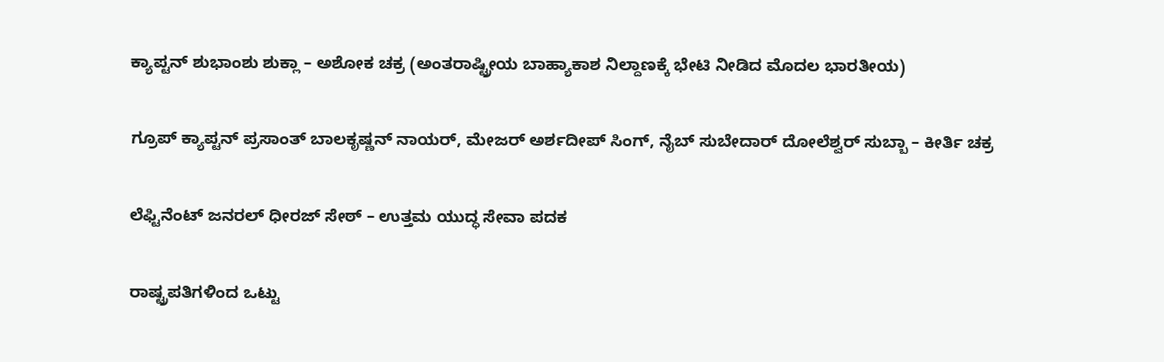ಕ್ಯಾಪ್ಟನ್ ಶುಭಾಂಶು ಶುಕ್ಲಾ – ಅಶೋಕ ಚಕ್ರ (ಅಂತರಾಷ್ಟ್ರೀಯ ಬಾಹ್ಯಾಕಾಶ ನಿಲ್ದಾಣಕ್ಕೆ ಭೇಟಿ ನೀಡಿದ ಮೊದಲ ಭಾರತೀಯ)

ಗ್ರೂಪ್ ಕ್ಯಾಪ್ಟನ್ ಪ್ರಸಾಂತ್ ಬಾಲಕೃಷ್ಣನ್ ನಾಯರ್, ಮೇಜರ್ ಅರ್ಶದೀಪ್ ಸಿಂಗ್, ನೈಬ್ ಸುಬೇದಾರ್ ದೋಲೆಶ್ವರ್ ಸುಬ್ಬಾ – ಕೀರ್ತಿ ಚಕ್ರ

ಲೆಫ್ಟಿನೆಂಟ್ ಜನರಲ್ ಧೀರಜ್ ಸೇಠ್ – ಉತ್ತಮ ಯುದ್ಧ ಸೇವಾ ಪದಕ

ರಾಷ್ಟ್ರಪತಿಗಳಿಂದ ಒಟ್ಟು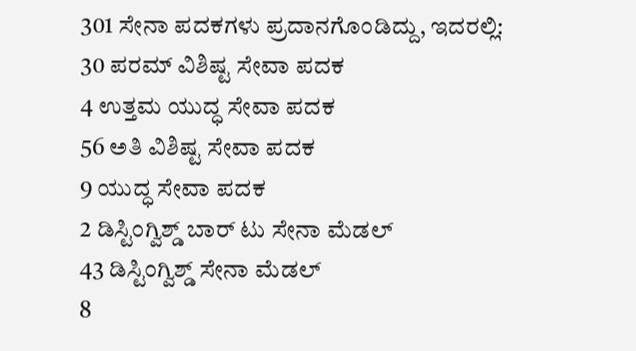301 ಸೇನಾ ಪದಕಗಳು ಪ್ರದಾನಗೊಂಡಿದ್ದು, ಇದರಲ್ಲಿ:
30 ಪರಮ್ ವಿಶಿಷ್ಟ ಸೇವಾ ಪದಕ
4 ಉತ್ತಮ ಯುದ್ಧ ಸೇವಾ ಪದಕ
56 ಅತಿ ವಿಶಿಷ್ಟ ಸೇವಾ ಪದಕ
9 ಯುದ್ಧ ಸೇವಾ ಪದಕ
2 ಡಿಸ್ಟಿಂಗ್ವಿಶ್ಡ್ ಬಾರ್ ಟು ಸೇನಾ ಮೆಡಲ್
43 ಡಿಸ್ಟಿಂಗ್ವಿಶ್ಡ್ ಸೇನಾ ಮೆಡಲ್
8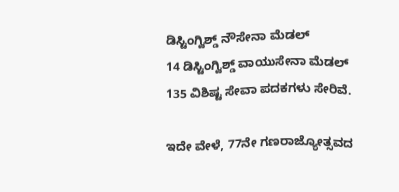ಡಿಸ್ಟಿಂಗ್ವಿಶ್ಡ್ ನೌಸೇನಾ ಮೆಡಲ್
14 ಡಿಸ್ಟಿಂಗ್ವಿಶ್ಡ್ ವಾಯುಸೇನಾ ಮೆಡಲ್
135 ವಿಶಿಷ್ಟ ಸೇವಾ ಪದಕಗಳು ಸೇರಿವೆ.

ಇದೇ ವೇಳೆ, 77ನೇ ಗಣರಾಜ್ಯೋತ್ಸವದ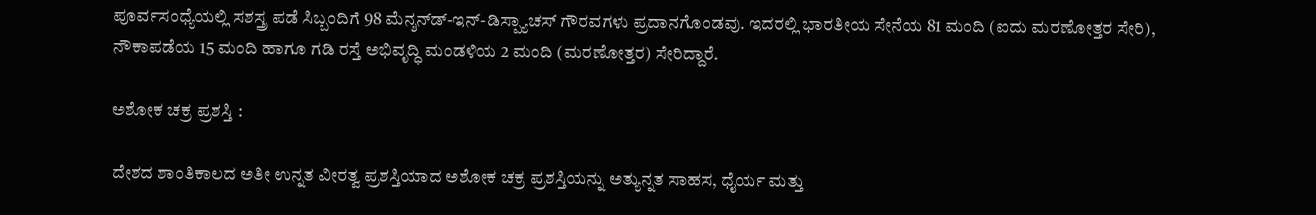ಪೂರ್ವಸಂಧ್ಯೆಯಲ್ಲಿ ಸಶಸ್ತ್ರ ಪಡೆ ಸಿಬ್ಬಂದಿಗೆ 98 ಮೆನ್ಶನ್‌ಡ್-ಇನ್-ಡಿಸ್ಪ್ಯಾಚಸ್ ಗೌರವಗಳು ಪ್ರದಾನಗೊಂಡವು. ಇದರಲ್ಲಿ ಭಾರತೀಯ ಸೇನೆಯ 81 ಮಂದಿ (ಐದು ಮರಣೋತ್ತರ ಸೇರಿ), ನೌಕಾಪಡೆಯ 15 ಮಂದಿ ಹಾಗೂ ಗಡಿ ರಸ್ತೆ ಅಭಿವೃದ್ಧಿ ಮಂಡಳಿಯ 2 ಮಂದಿ (ಮರಣೋತ್ತರ) ಸೇರಿದ್ದಾರೆ.

ಅಶೋಕ ಚಕ್ರ ಪ್ರಶಸ್ತಿ :

ದೇಶದ ಶಾಂತಿಕಾಲದ ಅತೀ ಉನ್ನತ ವೀರತ್ವ ಪ್ರಶಸ್ತಿಯಾದ ಅಶೋಕ ಚಕ್ರ ಪ್ರಶಸ್ತಿಯನ್ನು ಅತ್ಯುನ್ನತ ಸಾಹಸ, ಧೈರ್ಯ ಮತ್ತು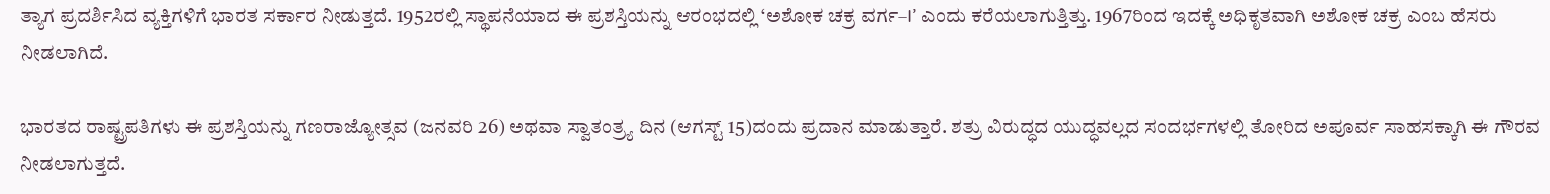ತ್ಯಾಗ ಪ್ರದರ್ಶಿಸಿದ ವ್ಯಕ್ತಿಗಳಿಗೆ ಭಾರತ ಸರ್ಕಾರ ನೀಡುತ್ತದೆ. 1952ರಲ್ಲಿ ಸ್ಥಾಪನೆಯಾದ ಈ ಪ್ರಶಸ್ತಿಯನ್ನು ಆರಂಭದಲ್ಲಿ ‘ಅಶೋಕ ಚಕ್ರ ವರ್ಗ–I’ ಎಂದು ಕರೆಯಲಾಗುತ್ತಿತ್ತು. 1967ರಿಂದ ಇದಕ್ಕೆ ಅಧಿಕೃತವಾಗಿ ಅಶೋಕ ಚಕ್ರ ಎಂಬ ಹೆಸರು ನೀಡಲಾಗಿದೆ.

ಭಾರತದ ರಾಷ್ಟ್ರಪತಿಗಳು ಈ ಪ್ರಶಸ್ತಿಯನ್ನು ಗಣರಾಜ್ಯೋತ್ಸವ (ಜನವರಿ 26) ಅಥವಾ ಸ್ವಾತಂತ್ರ್ಯ ದಿನ (ಆಗಸ್ಟ್ 15)ದಂದು ಪ್ರದಾನ ಮಾಡುತ್ತಾರೆ. ಶತ್ರು ವಿರುದ್ಧದ ಯುದ್ಧವಲ್ಲದ ಸಂದರ್ಭಗಳಲ್ಲಿ ತೋರಿದ ಅಪೂರ್ವ ಸಾಹಸಕ್ಕಾಗಿ ಈ ಗೌರವ ನೀಡಲಾಗುತ್ತದೆ.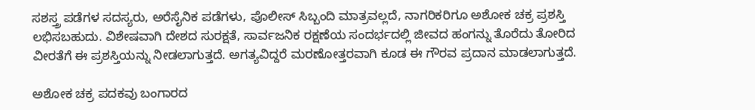ಸಶಸ್ತ್ರ ಪಡೆಗಳ ಸದಸ್ಯರು, ಅರೆಸೈನಿಕ ಪಡೆಗಳು, ಪೊಲೀಸ್ ಸಿಬ್ಬಂದಿ ಮಾತ್ರವಲ್ಲದೆ, ನಾಗರಿಕರಿಗೂ ಅಶೋಕ ಚಕ್ರ ಪ್ರಶಸ್ತಿ ಲಭಿಸಬಹುದು. ವಿಶೇಷವಾಗಿ ದೇಶದ ಸುರಕ್ಷತೆ, ಸಾರ್ವಜನಿಕ ರಕ್ಷಣೆಯ ಸಂದರ್ಭದಲ್ಲಿ ಜೀವದ ಹಂಗನ್ನು ತೊರೆದು ತೋರಿದ ವೀರತೆಗೆ ಈ ಪ್ರಶಸ್ತಿಯನ್ನು ನೀಡಲಾಗುತ್ತದೆ. ಅಗತ್ಯವಿದ್ದರೆ ಮರಣೋತ್ತರವಾಗಿ ಕೂಡ ಈ ಗೌರವ ಪ್ರದಾನ ಮಾಡಲಾಗುತ್ತದೆ.

ಅಶೋಕ ಚಕ್ರ ಪದಕವು ಬಂಗಾರದ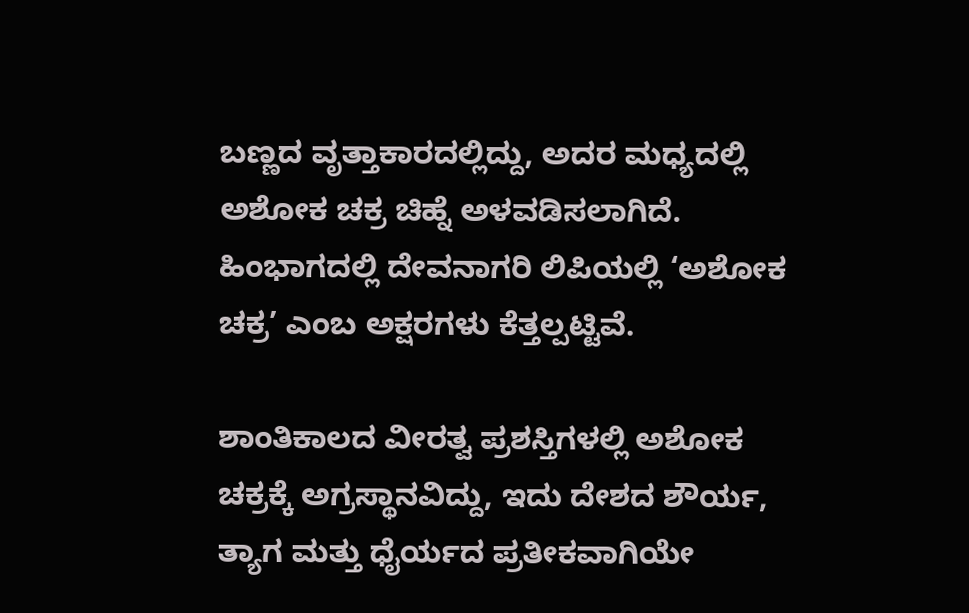ಬಣ್ಣದ ವೃತ್ತಾಕಾರದಲ್ಲಿದ್ದು, ಅದರ ಮಧ್ಯದಲ್ಲಿ ಅಶೋಕ ಚಕ್ರ ಚಿಹ್ನೆ ಅಳವಡಿಸಲಾಗಿದೆ. ಹಿಂಭಾಗದಲ್ಲಿ ದೇವನಾಗರಿ ಲಿಪಿಯಲ್ಲಿ ‘ಅಶೋಕ ಚಕ್ರ’ ಎಂಬ ಅಕ್ಷರಗಳು ಕೆತ್ತಲ್ಪಟ್ಟಿವೆ.

ಶಾಂತಿಕಾಲದ ವೀರತ್ವ ಪ್ರಶಸ್ತಿಗಳಲ್ಲಿ ಅಶೋಕ ಚಕ್ರಕ್ಕೆ ಅಗ್ರಸ್ಥಾನವಿದ್ದು, ಇದು ದೇಶದ ಶೌರ್ಯ, ತ್ಯಾಗ ಮತ್ತು ಧೈರ್ಯದ ಪ್ರತೀಕವಾಗಿಯೇ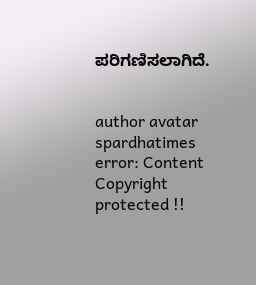ಪರಿಗಣಿಸಲಾಗಿದೆ.


author avatar
spardhatimes
error: Content Copyright protected !!